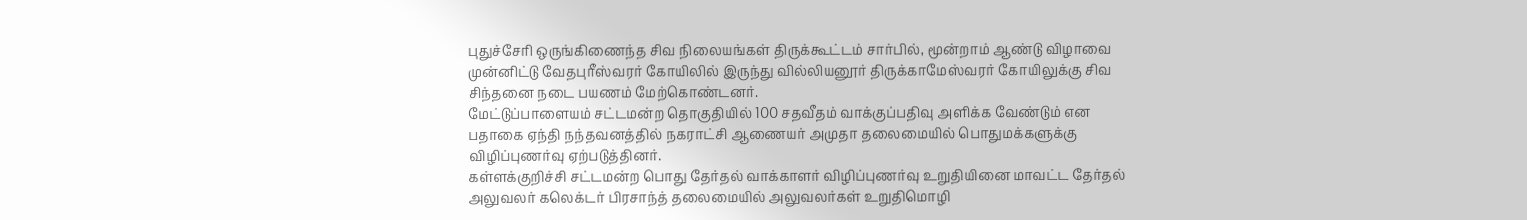புதுச்சேரி ஒருங்கிணைந்த சிவ நிலையங்கள் திருக்கூட்டம் சார்பில், மூன்றாம் ஆண்டு விழாவை முன்னிட்டு வேதபுரீஸ்வரர் கோயிலில் இருந்து வில்லியனூர் திருக்காமேஸ்வரர் கோயிலுக்கு சிவ சிந்தனை நடை பயணம் மேற்கொண்டனர்.
மேட்டுப்பாளையம் சட்டமன்ற தொகுதியில் 100 சதவீதம் வாக்குப்பதிவு அளிக்க வேண்டும் என பதாகை ஏந்தி நந்தவனத்தில் நகராட்சி ஆணையர் அமுதா தலைமையில் பொதுமக்களுக்கு விழிப்புணர்வு ஏற்படுத்தினர்.
கள்ளக்குறிச்சி சட்டமன்ற பொது தேர்தல் வாக்காளர் விழிப்புணர்வு உறுதியினை மாவட்ட தேர்தல் அலுவலர் கலெக்டர் பிரசாந்த் தலைமையில் அலுவலர்கள் உறுதிமொழி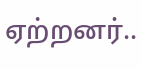ஏற்றனர்..